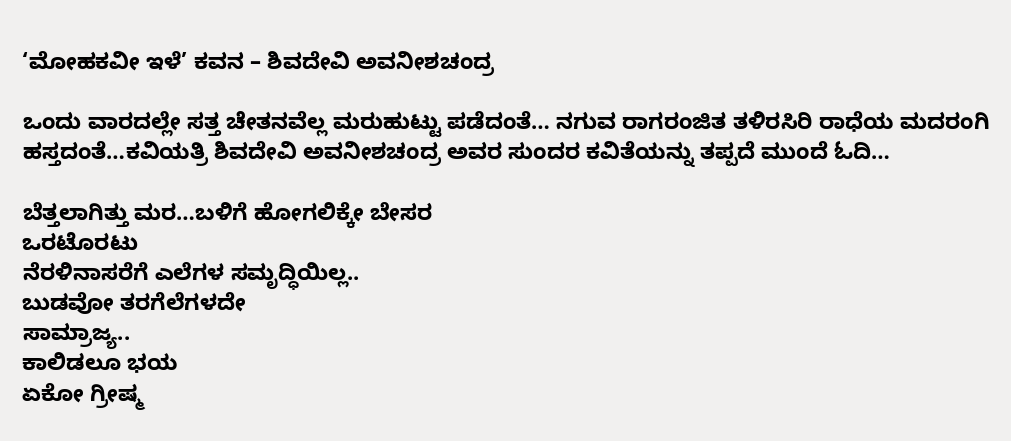‘ಮೋಹಕವೀ ಇಳೆ’ ಕವನ – ಶಿವದೇವಿ ಅವನೀಶಚಂದ್ರ

ಒಂದು ವಾರದಲ್ಲೇ ಸತ್ತ ಚೇತನವೆಲ್ಲ ಮರುಹುಟ್ಟು ಪಡೆದಂತೆ… ನಗುವ ರಾಗರಂಜಿತ ತಳಿರಸಿರಿ ರಾಧೆಯ ಮದರಂಗಿ ಹಸ್ತದಂತೆ…ಕವಿಯತ್ರಿ ಶಿವದೇವಿ ಅವನೀಶಚಂದ್ರ ಅವರ ಸುಂದರ ಕವಿತೆಯನ್ನು ತಪ್ಪದೆ ಮುಂದೆ ಓದಿ…

ಬೆತ್ತಲಾಗಿತ್ತು ಮರ…ಬಳಿಗೆ ಹೋಗಲಿಕ್ಕೇ ಬೇಸರ
ಒರಟೊರಟು
ನೆರಳಿನಾಸರೆಗೆ ಎಲೆಗಳ ಸಮೃದ್ಧಿಯಿಲ್ಲ..
ಬುಡವೋ ತರಗೆಲೆಗಳದೇ
ಸಾಮ್ರಾಜ್ಯ..
ಕಾಲಿಡಲೂ ಭಯ
ಏಕೋ ಗ್ರೀಷ್ಮ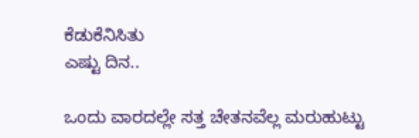ಕೆಡುಕೆನಿಸಿತು
ಎಷ್ಟು ದಿನ..

ಒಂದು ವಾರದಲ್ಲೇ ಸತ್ತ ಚೇತನವೆಲ್ಲ ಮರುಹುಟ್ಟು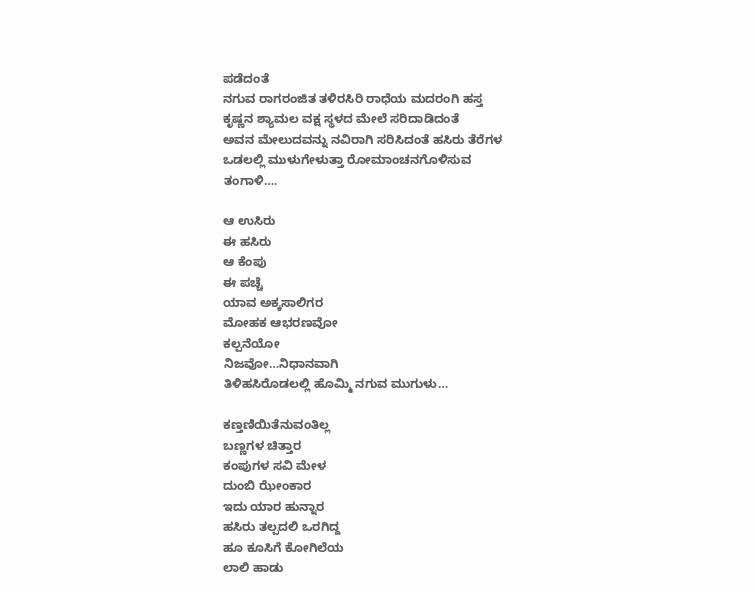ಪಡೆದಂತೆ
ನಗುವ ರಾಗರಂಜಿತ ತಳಿರಸಿರಿ ರಾಧೆಯ ಮದರಂಗಿ ಹಸ್ತ
ಕೃಷ್ಣನ ಶ್ಯಾಮಲ ವಕ್ಷ ಸ್ಥಳದ ಮೇಲೆ ಸರಿದಾಡಿದಂತೆ
ಅವನ ಮೇಲುದವನ್ನು ನವಿರಾಗಿ ಸರಿಸಿದಂತೆ ಹಸಿರು ತೆರೆಗಳ
ಒಡಲಲ್ಲಿ ಮುಳುಗೇಳುತ್ತಾ ರೋಮಾಂಚನಗೊಳಿಸುವ
ತಂಗಾಳಿ….

ಆ ಉಸಿರು
ಈ ಹಸಿರು
ಆ ಕೆಂಪು
ಈ ಪಚ್ಚೆ
ಯಾವ ಅಕ್ಕಸಾಲಿಗರ
ಮೋಹಕ ಆಭರಣವೋ
ಕಲ್ಪನೆಯೋ
ನಿಜವೋ…ನಿಧಾನವಾಗಿ
ತಿಳಿಹಸಿರೊಡಲಲ್ಲಿ ಹೊಮ್ಮಿ ನಗುವ ಮುಗುಳು…

ಕಣ್ತಣಿಯಿತೆನುವಂತಿಲ್ಲ
ಬಣ್ಣಗಳ ಚಿತ್ತಾರ
ಕಂಪುಗಳ ಸವಿ ಮೇಳ
ದುಂಬಿ ಝೇಂಕಾರ
ಇದು ಯಾರ ಹುನ್ನಾರ
ಹಸಿರು ತಲ್ಪದಲಿ ಒರಗಿದ್ದ
ಹೂ ಕೂಸಿಗೆ ಕೋಗಿಲೆಯ
ಲಾಲಿ ಹಾಡು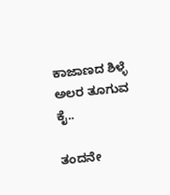ಕಾಜಾಣದ ಶಿಳ್ಳೆ
ಅಲರ ತೂಗುವ ಕೈ..

ತಂದನೇ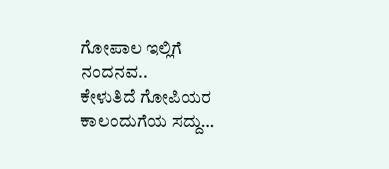ಗೋಪಾಲ ಇಲ್ಲಿಗೆ
ನಂದನವ..
ಕೇಳುತಿದೆ ಗೋಪಿಯರ
ಕಾಲಂದುಗೆಯ ಸದ್ದು…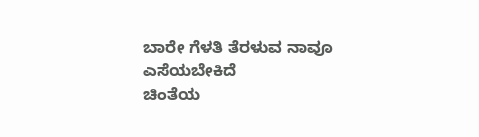ಬಾರೇ ಗೆಳತಿ ತೆರಳುವ ನಾವೂ
ಎಸೆಯಬೇಕಿದೆ‌
ಚಿಂತೆಯ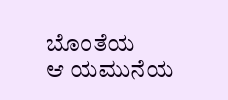ಬೊಂತೆಯ
ಆ ಯಮುನೆಯ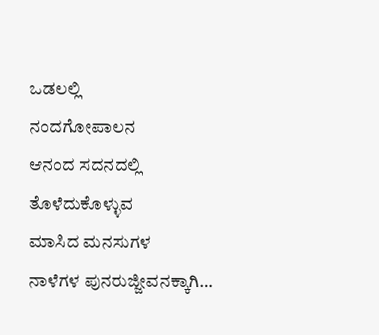ಒಡಲಲ್ಲಿ
ನಂದಗೋಪಾಲನ
ಆನಂದ ಸದನದಲ್ಲಿ
ತೊಳೆದುಕೊಳ್ಳುವ
ಮಾಸಿದ ಮನಸುಗಳ
ನಾಳೆಗಳ ಪುನರುಜ್ಜೀವನಕ್ಕಾಗಿ…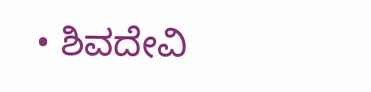• ಶಿವದೇವಿ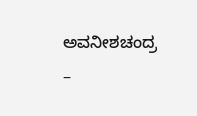ಅವನೀಶಚಂದ್ರ –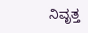ನಿವೃತ್ತ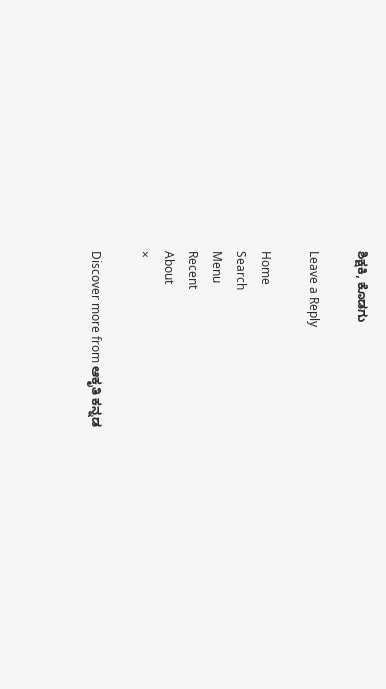ಶಿಕ್ಷಕಿ, ಕೊಡಗು

Leave a Reply

Home
Search
Menu
Recent
About
×

Discover more from ಆಕೃತಿ ಕನ್ನಡ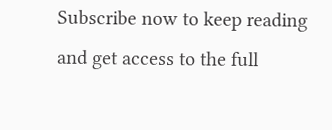Subscribe now to keep reading and get access to the full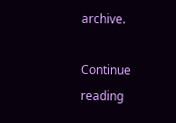archive.

Continue reading